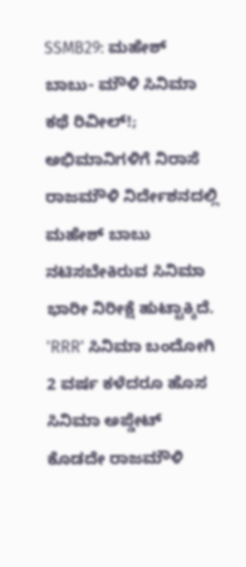SSMB29: ಮಹೇಶ್ ಬಾಬು- ಮೌಳಿ ಸಿನಿಮಾ ಕಥೆ ರಿವೀಲ್!; ಅಭಿಮಾನಿಗಳಿಗೆ ನಿರಾಸೆ
ರಾಜಮೌಳಿ ನಿರ್ದೇಶನದಲ್ಲಿ ಮಹೇಶ್ ಬಾಬು ನಟಿಸಬೇಕಿರುವ ಸಿನಿಮಾ ಭಾರೀ ನಿರೀಕ್ಷೆ ಹುಟ್ಟಾಕ್ಕಿದೆ. 'RRR' ಸಿನಿಮಾ ಬಂದೋಗಿ 2 ವರ್ಷ ಕಳೆದರೂ ಹೊಸ ಸಿನಿಮಾ ಅಪ್ಡೇಟ್ ಕೊಡದೇ ರಾಜಮೌಳಿ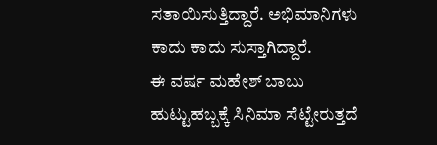ಸತಾಯಿಸುತ್ತಿದ್ದಾರೆ. ಅಭಿಮಾನಿಗಳು ಕಾದು ಕಾದು ಸುಸ್ತಾಗಿದ್ದಾರೆ.
ಈ ವರ್ಷ ಮಹೇಶ್ ಬಾಬು ಹುಟ್ಟುಹಬ್ಬಕ್ಕೆ ಸಿನಿಮಾ ಸೆಟ್ಟೇರುತ್ತದೆ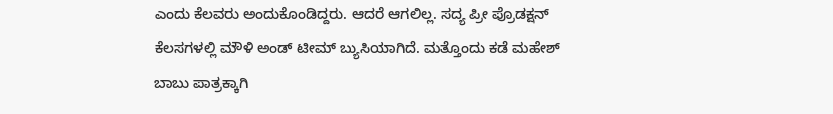ಎಂದು ಕೆಲವರು ಅಂದುಕೊಂಡಿದ್ದರು. ಆದರೆ ಆಗಲಿಲ್ಲ. ಸದ್ಯ ಪ್ರೀ ಪ್ರೊಡಕ್ಷನ್ ಕೆಲಸಗಳಲ್ಲಿ ಮೌಳಿ ಅಂಡ್ ಟೀಮ್ ಬ್ಯುಸಿಯಾಗಿದೆ. ಮತ್ತೊಂದು ಕಡೆ ಮಹೇಶ್ ಬಾಬು ಪಾತ್ರಕ್ಕಾಗಿ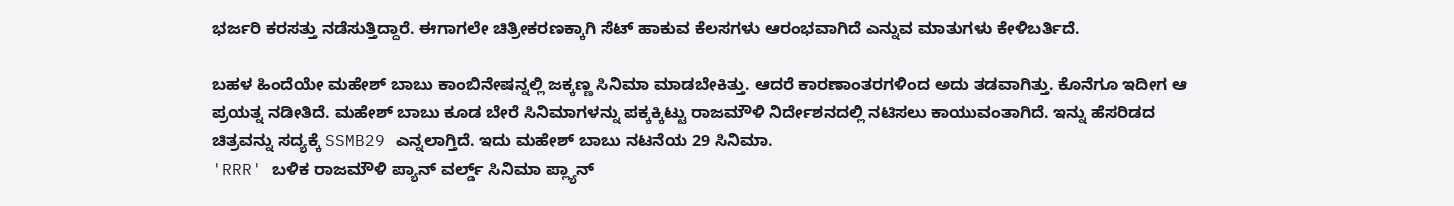ಭರ್ಜರಿ ಕರಸತ್ತು ನಡೆಸುತ್ತಿದ್ದಾರೆ. ಈಗಾಗಲೇ ಚಿತ್ರೀಕರಣಕ್ಕಾಗಿ ಸೆಟ್ ಹಾಕುವ ಕೆಲಸಗಳು ಆರಂಭವಾಗಿದೆ ಎನ್ನುವ ಮಾತುಗಳು ಕೇಳಿಬರ್ತಿದೆ.

ಬಹಳ ಹಿಂದೆಯೇ ಮಹೇಶ್ ಬಾಬು ಕಾಂಬಿನೇಷನ್ನಲ್ಲಿ ಜಕ್ಕಣ್ಣ ಸಿನಿಮಾ ಮಾಡಬೇಕಿತ್ತು. ಆದರೆ ಕಾರಣಾಂತರಗಳಿಂದ ಅದು ತಡವಾಗಿತ್ತು. ಕೊನೆಗೂ ಇದೀಗ ಆ ಪ್ರಯತ್ನ ನಡೀತಿದೆ. ಮಹೇಶ್ ಬಾಬು ಕೂಡ ಬೇರೆ ಸಿನಿಮಾಗಳನ್ನು ಪಕ್ಕಕ್ಕಿಟ್ಟು ರಾಜಮೌಳಿ ನಿರ್ದೇಶನದಲ್ಲಿ ನಟಿಸಲು ಕಾಯುವಂತಾಗಿದೆ. ಇನ್ನು ಹೆಸರಿಡದ ಚಿತ್ರವನ್ನು ಸದ್ಯಕ್ಕೆ SSMB29 ಎನ್ನಲಾಗ್ತಿದೆ. ಇದು ಮಹೇಶ್ ಬಾಬು ನಟನೆಯ 29 ಸಿನಿಮಾ.
'RRR' ಬಳಿಕ ರಾಜಮೌಳಿ ಪ್ಯಾನ್ ವರ್ಲ್ಡ್ ಸಿನಿಮಾ ಪ್ಲ್ಯಾನ್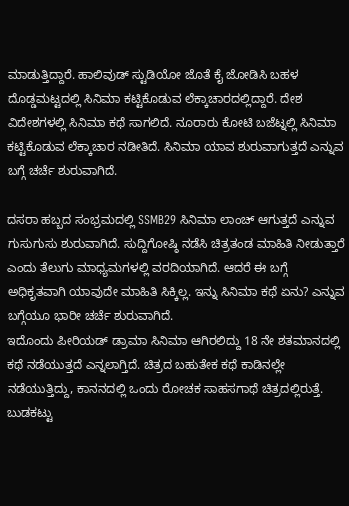ಮಾಡುತ್ತಿದ್ದಾರೆ. ಹಾಲಿವುಡ್ ಸ್ಟುಡಿಯೋ ಜೊತೆ ಕೈ ಜೋಡಿಸಿ ಬಹಳ ದೊಡ್ಡಮಟ್ಟದಲ್ಲಿ ಸಿನಿಮಾ ಕಟ್ಟಿಕೊಡುವ ಲೆಕ್ಕಾಚಾರದಲ್ಲಿದ್ದಾರೆ. ದೇಶ ವಿದೇಶಗಳಲ್ಲಿ ಸಿನಿಮಾ ಕಥೆ ಸಾಗಲಿದೆ. ನೂರಾರು ಕೋಟಿ ಬಜೆಟ್ನಲ್ಲಿ ಸಿನಿಮಾ ಕಟ್ಟಿಕೊಡುವ ಲೆಕ್ಕಾಚಾರ ನಡೀತಿದೆ. ಸಿನಿಮಾ ಯಾವ ಶುರುವಾಗುತ್ತದೆ ಎನ್ನುವ ಬಗ್ಗೆ ಚರ್ಚೆ ಶುರುವಾಗಿದೆ.

ದಸರಾ ಹಬ್ಬದ ಸಂಭ್ರಮದಲ್ಲಿ SSMB29 ಸಿನಿಮಾ ಲಾಂಚ್ ಆಗುತ್ತದೆ ಎನ್ನುವ ಗುಸುಗುಸು ಶುರುವಾಗಿದೆ. ಸುದ್ದಿಗೋಷ್ಠಿ ನಡೆಸಿ ಚಿತ್ರತಂಡ ಮಾಹಿತಿ ನೀಡುತ್ತಾರೆ ಎಂದು ತೆಲುಗು ಮಾಧ್ಯಮಗಳಲ್ಲಿ ವರದಿಯಾಗಿದೆ. ಆದರೆ ಈ ಬಗ್ಗೆ ಅಧಿಕೃತವಾಗಿ ಯಾವುದೇ ಮಾಹಿತಿ ಸಿಕ್ಕಿಲ್ಲ. ಇನ್ನು ಸಿನಿಮಾ ಕಥೆ ಏನು? ಎನ್ನುವ ಬಗ್ಗೆಯೂ ಭಾರೀ ಚರ್ಚೆ ಶುರುವಾಗಿದೆ.
ಇದೊಂದು ಪೀರಿಯಡ್ ಡ್ರಾಮಾ ಸಿನಿಮಾ ಆಗಿರಲಿದ್ದು 18 ನೇ ಶತಮಾನದಲ್ಲಿ ಕಥೆ ನಡೆಯುತ್ತದೆ ಎನ್ನಲಾಗ್ತಿದೆ. ಚಿತ್ರದ ಬಹುತೇಕ ಕಥೆ ಕಾಡಿನಲ್ಲೇ ನಡೆಯುತ್ತಿದ್ದು, ಕಾನನದಲ್ಲಿ ಒಂದು ರೋಚಕ ಸಾಹಸಗಾಥೆ ಚಿತ್ರದಲ್ಲಿರುತ್ತೆ. ಬುಡಕಟ್ಟು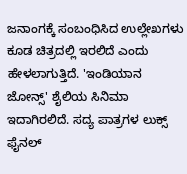ಜನಾಂಗಕ್ಕೆ ಸಂಬಂಧಿಸಿದ ಉಲ್ಲೇಖಗಳು ಕೂಡ ಚಿತ್ರದಲ್ಲಿ ಇರಲಿದೆ ಎಂದು ಹೇಳಲಾಗುತ್ತಿದೆ. 'ಇಂಡಿಯಾನ ಜೋನ್ಸ್' ಶೈಲಿಯ ಸಿನಿಮಾ ಇದಾಗಿರಲಿದೆ. ಸದ್ಯ ಪಾತ್ರಗಳ ಲುಕ್ಸ್ ಫೈನಲ್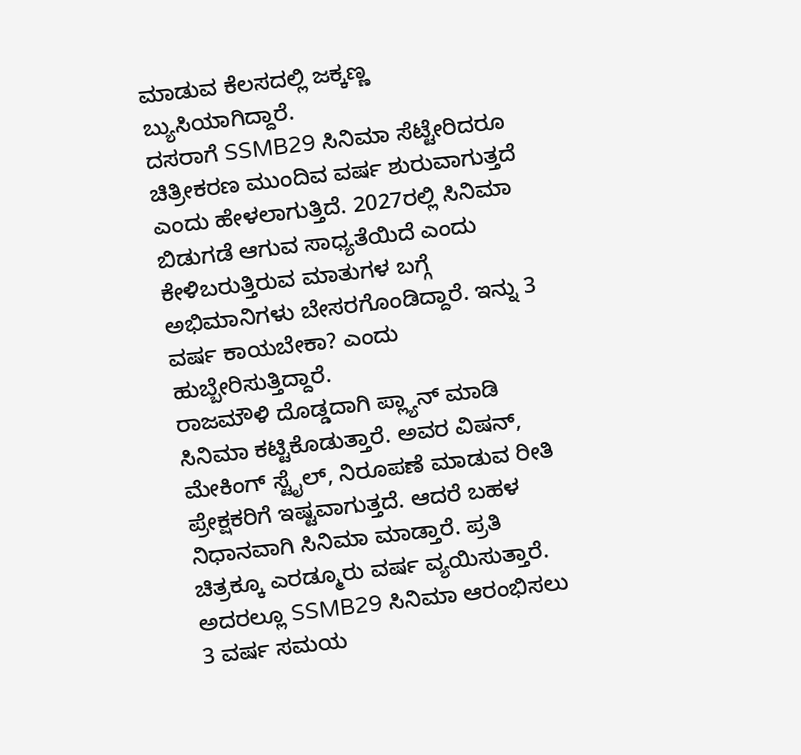ಮಾಡುವ ಕೆಲಸದಲ್ಲಿ ಜಕ್ಕಣ್ಣ ಬ್ಯುಸಿಯಾಗಿದ್ದಾರೆ.
ದಸರಾಗೆ SSMB29 ಸಿನಿಮಾ ಸೆಟ್ಟೇರಿದರೂ ಚಿತ್ರೀಕರಣ ಮುಂದಿವ ವರ್ಷ ಶುರುವಾಗುತ್ತದೆ ಎಂದು ಹೇಳಲಾಗುತ್ತಿದೆ. 2027ರಲ್ಲಿ ಸಿನಿಮಾ ಬಿಡುಗಡೆ ಆಗುವ ಸಾಧ್ಯತೆಯಿದೆ ಎಂದು ಕೇಳಿಬರುತ್ತಿರುವ ಮಾತುಗಳ ಬಗ್ಗೆ ಅಭಿಮಾನಿಗಳು ಬೇಸರಗೊಂಡಿದ್ದಾರೆ. ಇನ್ನು 3 ವರ್ಷ ಕಾಯಬೇಕಾ? ಎಂದು ಹುಬ್ಬೇರಿಸುತ್ತಿದ್ದಾರೆ.
ರಾಜಮೌಳಿ ದೊಡ್ಡದಾಗಿ ಪ್ಲ್ಯಾನ್ ಮಾಡಿ ಸಿನಿಮಾ ಕಟ್ಟಿಕೊಡುತ್ತಾರೆ. ಅವರ ವಿಷನ್, ಮೇಕಿಂಗ್ ಸ್ಟೈಲ್, ನಿರೂಪಣೆ ಮಾಡುವ ರೀತಿ ಪ್ರೇಕ್ಷಕರಿಗೆ ಇಷ್ಟವಾಗುತ್ತದೆ. ಆದರೆ ಬಹಳ ನಿಧಾನವಾಗಿ ಸಿನಿಮಾ ಮಾಡ್ತಾರೆ. ಪ್ರತಿ ಚಿತ್ರಕ್ಕೂ ಎರಡ್ಮೂರು ವರ್ಷ ವ್ಯಯಿಸುತ್ತಾರೆ. ಅದರಲ್ಲೂ SSMB29 ಸಿನಿಮಾ ಆರಂಭಿಸಲು 3 ವರ್ಷ ಸಮಯ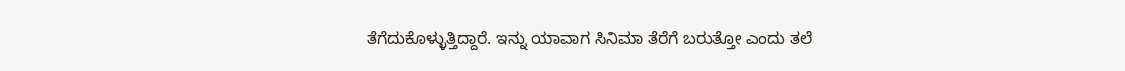ತೆಗೆದುಕೊಳ್ಳುತ್ತಿದ್ದಾರೆ. ಇನ್ನು ಯಾವಾಗ ಸಿನಿಮಾ ತೆರೆಗೆ ಬರುತ್ತೋ ಎಂದು ತಲೆ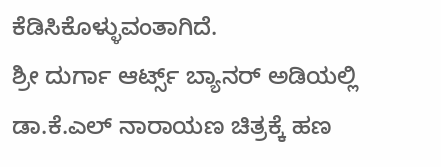ಕೆಡಿಸಿಕೊಳ್ಳುವಂತಾಗಿದೆ.
ಶ್ರೀ ದುರ್ಗಾ ಆರ್ಟ್ಸ್ ಬ್ಯಾನರ್ ಅಡಿಯಲ್ಲಿ ಡಾ.ಕೆ.ಎಲ್ ನಾರಾಯಣ ಚಿತ್ರಕ್ಕೆ ಹಣ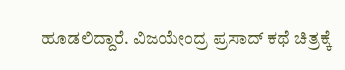ಹೂಡಲಿದ್ದಾರೆ. ವಿಜಯೇಂದ್ರ ಪ್ರಸಾದ್ ಕಥೆ ಚಿತ್ರಕ್ಕೆ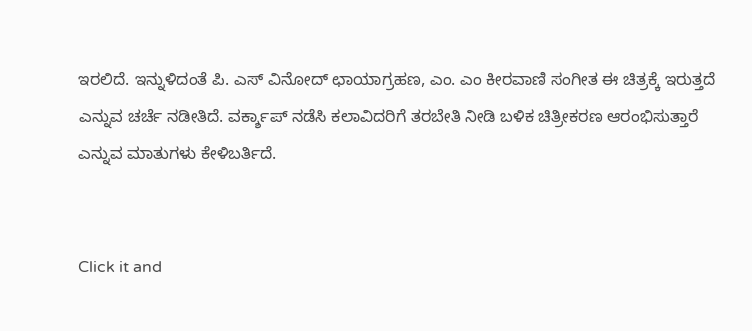ಇರಲಿದೆ. ಇನ್ನುಳಿದಂತೆ ಪಿ. ಎಸ್ ವಿನೋದ್ ಛಾಯಾಗ್ರಹಣ, ಎಂ. ಎಂ ಕೀರವಾಣಿ ಸಂಗೀತ ಈ ಚಿತ್ರಕ್ಕೆ ಇರುತ್ತದೆ ಎನ್ನುವ ಚರ್ಚೆ ನಡೀತಿದೆ. ವರ್ಕ್ಶಾಪ್ ನಡೆಸಿ ಕಲಾವಿದರಿಗೆ ತರಬೇತಿ ನೀಡಿ ಬಳಿಕ ಚಿತ್ರೀಕರಣ ಆರಂಭಿಸುತ್ತಾರೆ ಎನ್ನುವ ಮಾತುಗಳು ಕೇಳಿಬರ್ತಿದೆ.


Click it and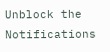Unblock the Notifications